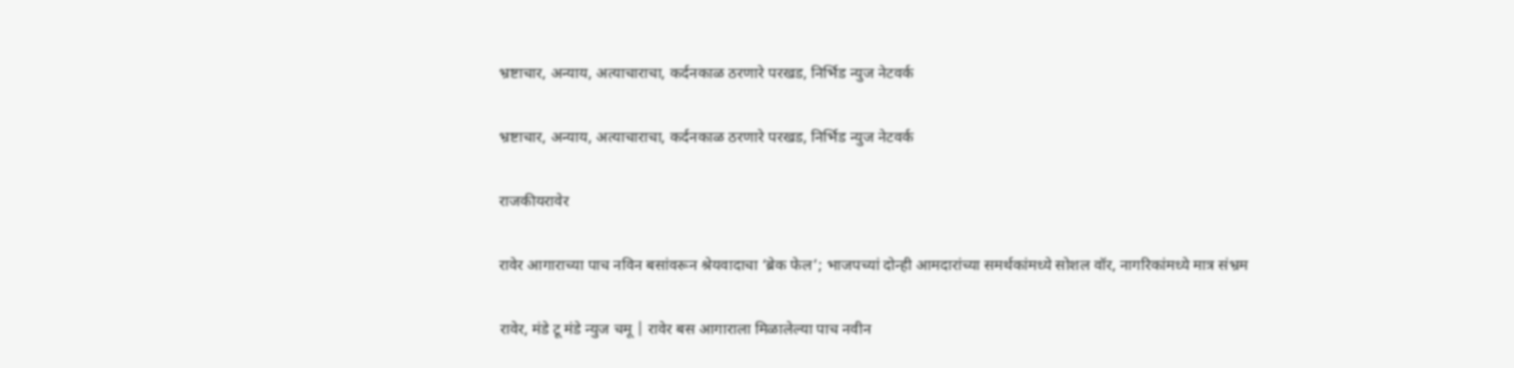भ्रष्टाचार, अन्याय, अत्याचाराचा, कर्दनकाळ ठरणारे परखड, निर्भिड न्युज नेटवर्क

भ्रष्टाचार, अन्याय, अत्याचाराचा, कर्दनकाळ ठरणारे परखड, निर्भिड न्युज नेटवर्क

राजकीयरावेर

रावेर आगाराच्या पाच नविन बसांवरून श्रेयवादाचा ‘ब्रेक फेल’; भाजपच्यां दोन्ही आमदारांच्या समर्थकांमध्ये सोशल वॉर, नागरिकांमध्ये मात्र संभ्रम

रावेर, मंडे टू मंडे न्युज चमू | रावेर बस आगाराला मिळालेल्या पाच नवीन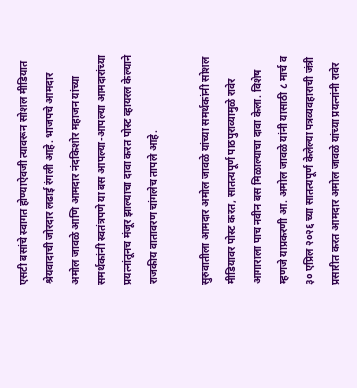एसटी बसांचे स्वागत होण्याऐवजी त्यावरून सोशल मीडियात श्रेयवादाची जोरदार लढाई रंगली आहे. भाजपचे आमदार अमोल जावळे आणि आमदार नंदकिशोर महाजन यांच्या समर्थकांनी स्वतंत्रपणे या बस आपल्या-आपल्या आमदारांच्या प्रयत्नांतूनच मंजूर झाल्याचा दावा करत पोस्ट व्हायरल केल्याने राजकीय वातावरण चांगलेच तापले आहे.

सुरुवातीला आमदार अमोल जावळे यांच्या समर्थकांनी सोशल मीडियावर पोस्ट करत, सातत्यपूर्ण पाठपुराव्यामुळे रावेर आगाराला पाच नवीन बस मिळाल्याचा दावा केला. विशेष म्हणजे याप्रकरणी आ. अमोल जावळे यांनी यासाठी ८ मार्च व ३० एप्रिल २०२६ च्या सातत्यपूर्ण केलेल्या पत्रव्यवहाराची जंत्री प्रसारीत करत आमदार अमोल जावळे यांच्या प्रयत्नांनी रावेर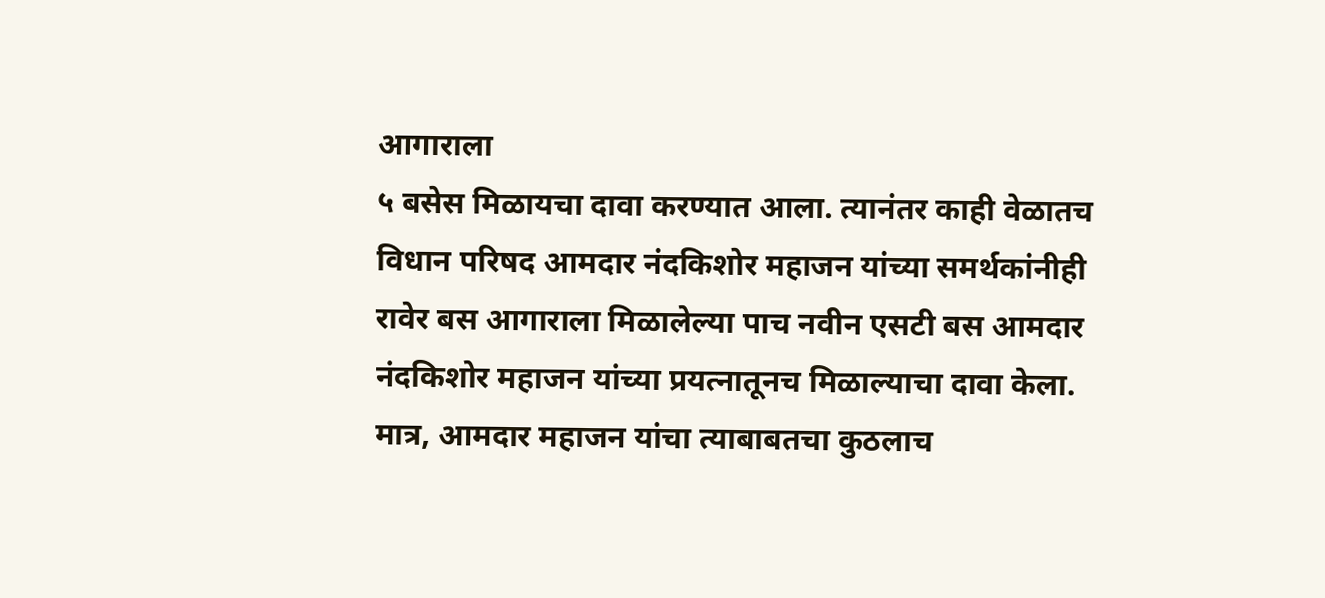आगाराला
५ बसेस मिळायचा दावा करण्यात आला. त्यानंतर काही वेळातच विधान परिषद आमदार नंदकिशोर महाजन यांच्या समर्थकांनीही रावेर बस आगाराला मिळालेल्या पाच नवीन एसटी बस आमदार नंदकिशोर महाजन यांच्या प्रयत्नातूनच मिळाल्याचा दावा केला. मात्र, आमदार महाजन यांचा त्याबाबतचा कुठलाच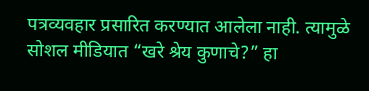पत्रव्यवहार प्रसारित करण्यात आलेला नाही. त्यामुळे सोशल मीडियात “खरे श्रेय कुणाचे?” हा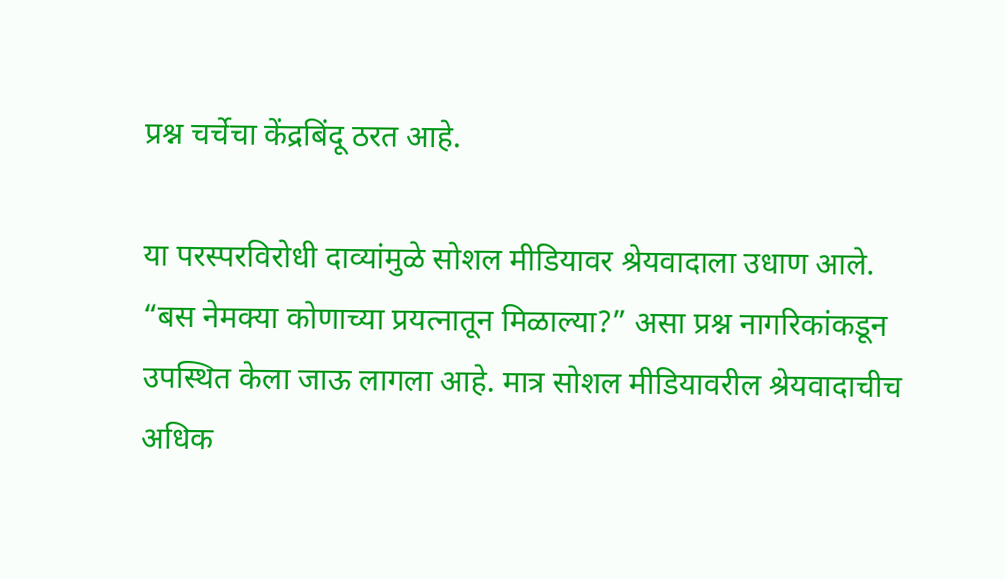प्रश्न चर्चेचा केंद्रबिंदू ठरत आहे.

या परस्परविरोधी दाव्यांमुळे सोशल मीडियावर श्रेयवादाला उधाण आले. “बस नेमक्या कोणाच्या प्रयत्नातून मिळाल्या?” असा प्रश्न नागरिकांकडून उपस्थित केला जाऊ लागला आहे. मात्र सोशल मीडियावरील श्रेयवादाचीच अधिक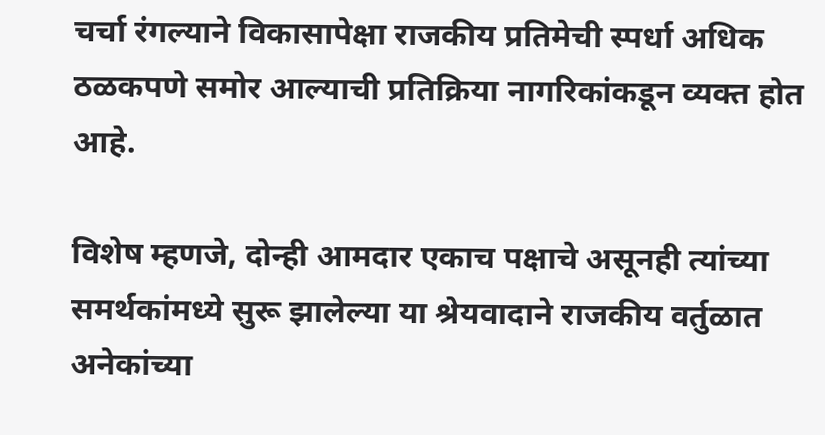चर्चा रंगल्याने विकासापेक्षा राजकीय प्रतिमेची स्पर्धा अधिक ठळकपणे समोर आल्याची प्रतिक्रिया नागरिकांकडून व्यक्त होत आहे.

विशेष म्हणजे, दोन्ही आमदार एकाच पक्षाचे असूनही त्यांच्या समर्थकांमध्ये सुरू झालेल्या या श्रेयवादाने राजकीय वर्तुळात अनेकांच्या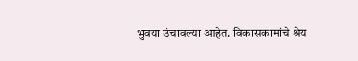भुवया उंचावल्या आहेत. विकासकामांचे श्रेय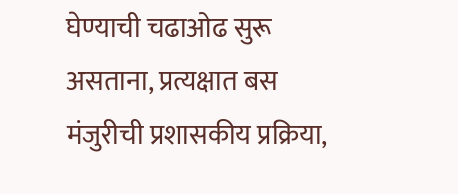घेण्याची चढाओढ सुरू असताना, प्रत्यक्षात बस मंजुरीची प्रशासकीय प्रक्रिया,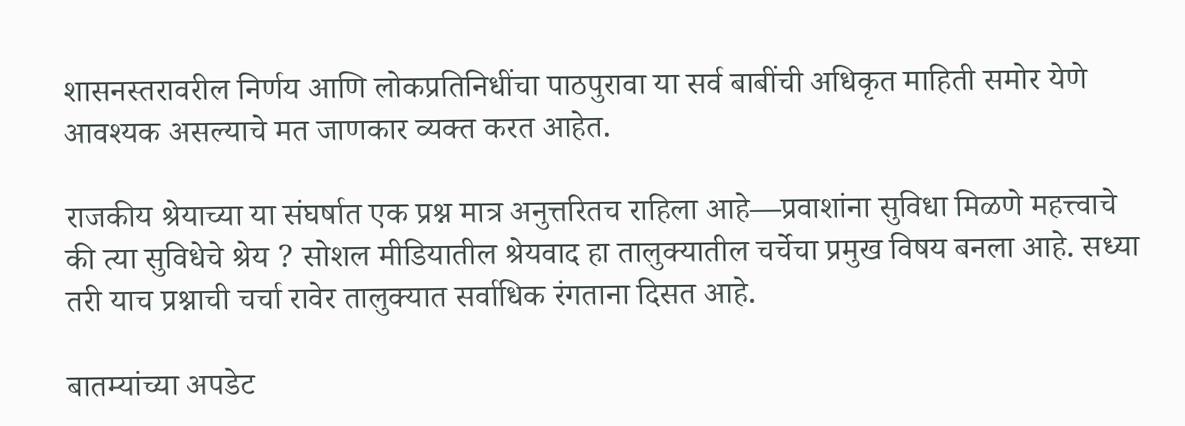शासनस्तरावरील निर्णय आणि लोकप्रतिनिधींचा पाठपुरावा या सर्व बाबींची अधिकृत माहिती समोर येणे आवश्यक असल्याचे मत जाणकार व्यक्त करत आहेत.

राजकीय श्रेयाच्या या संघर्षात एक प्रश्न मात्र अनुत्तरितच राहिला आहे—प्रवाशांना सुविधा मिळणे महत्त्वाचे की त्या सुविधेचे श्रेय ? सोशल मीडियातील श्रेयवाद हा तालुक्यातील चर्चेचा प्रमुख विषय बनला आहे. सध्या तरी याच प्रश्नाची चर्चा रावेर तालुक्यात सर्वाधिक रंगताना दिसत आहे.

बातम्यांच्या अपडेट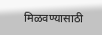मिळवण्यासाठी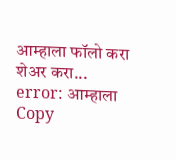आम्हाला फॉलो करा
शेअर करा...
error: आम्हाला Copy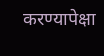करण्यापेक्षा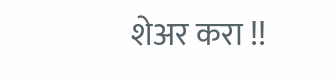शेअर करा !!